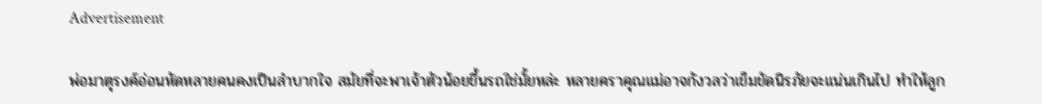Advertisement

พ่อมาตุรงค์อ่อนหัดหลายคนคงเป็นลำบากใจ สมัยที่จะพาเจ้าตัวน้อยขึ้นรถใช่มั้ยหล่ะ หลายคราคุณแม่อาจกังวลว่าเข็มขัดนิรภัยจะแน่นเกินไป ทำให้ลูก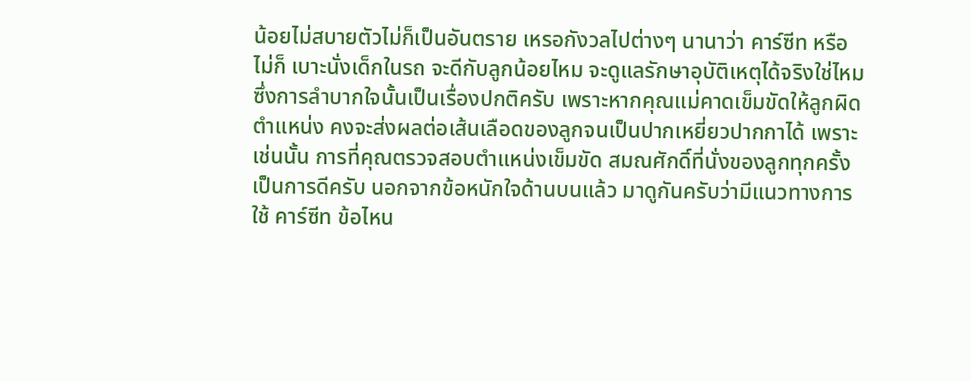น้อยไม่สบายตัวไม่ก็เป็นอันตราย เหรอกังวลไปต่างๆ นานาว่า คาร์ซีท หรือไม่ก็ เบาะนั่งเด็กในรถ จะดีกับลูกน้อยไหม จะดูแลรักษาอุบัติเหตุได้จริงใช่ไหม ซึ่งการลำบากใจนั้นเป็นเรื่องปกติครับ เพราะหากคุณแม่คาดเข็มขัดให้ลูกผิดตำแหน่ง คงจะส่งผลต่อเส้นเลือดของลูกจนเป็นปากเหยี่ยวปากกาได้ เพราะเช่นนั้น การที่คุณตรวจสอบตำแหน่งเข็มขัด สมณศักดิ์ที่นั่งของลูกทุกครั้งเป็นการดีครับ นอกจากข้อหนักใจด้านบนแล้ว มาดูกันครับว่ามีแนวทางการใช้ คาร์ซีท ข้อไหน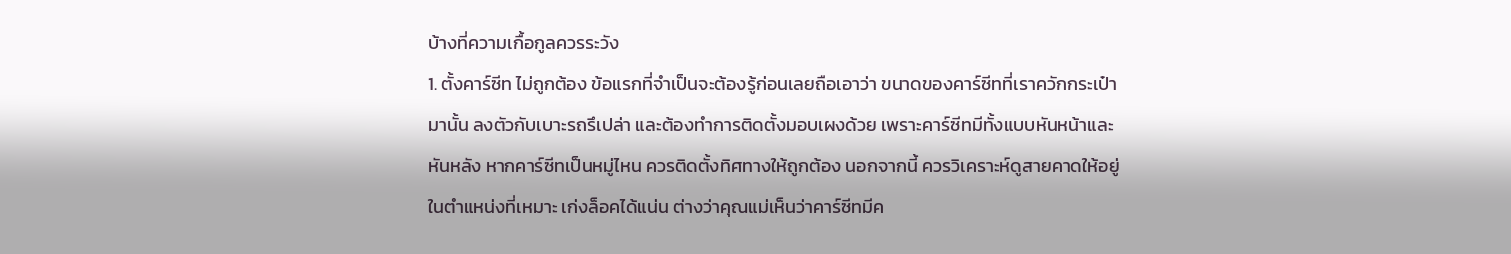บ้างที่ความเกื้อกูลควรระวัง
1. ตั้งคาร์ซีท ไม่ถูกต้อง ข้อแรกที่จำเป็นจะต้องรู้ก่อนเลยถือเอาว่า ขนาดของคาร์ซีทที่เราควักกระเป๋ามานั้น ลงตัวกับเบาะรถรึเปล่า และต้องทำการติดตั้งมอบเผงด้วย เพราะคาร์ซีทมีทั้งแบบหันหน้าและหันหลัง หากคาร์ซีทเป็นหมู่ไหน ควรติดตั้งทิศทางให้ถูกต้อง นอกจากนี้ ควรวิเคราะห์ดูสายคาดให้อยู่ในตำแหน่งที่เหมาะ เก่งล็อคได้แน่น ต่างว่าคุณแม่เห็นว่าคาร์ซีทมีค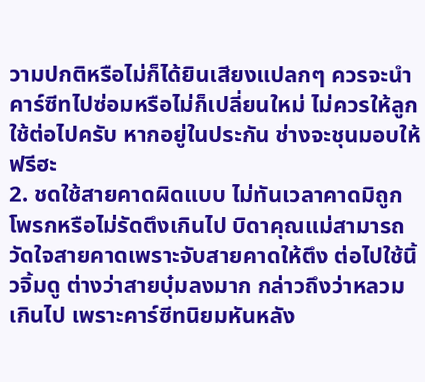วามปกติหรือไม่ก็ได้ยินเสียงแปลกๆ ควรจะนำคาร์ซีทไปซ่อมหรือไม่ก็เปลี่ยนใหม่ ไม่ควรให้ลูกใช้ต่อไปครับ หากอยู่ในประกัน ช่างจะชุนมอบให้ฟรีฮะ
2. ชดใช้สายคาดผิดแบบ ไม่ทันเวลาคาดมิถูกโพรกหรือไม่รัดตึงเกินไป บิดาคุณแม่สามารถวัดใจสายคาดเพราะจับสายคาดให้ตึง ต่อไปใช้นิ้วจิ้มดู ต่างว่าสายบุ๋มลงมาก กล่าวถึงว่าหลวมเกินไป เพราะคาร์ซีทนิยมหันหลัง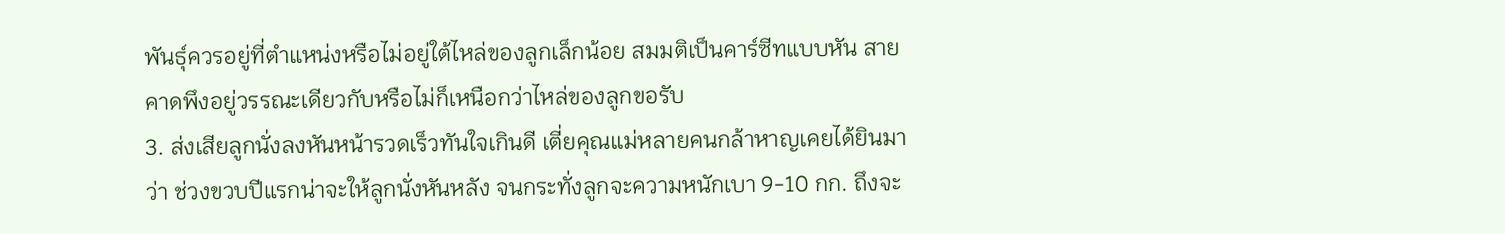พันธุ์ควรอยู่ที่ตำแหน่งหรือไม่อยู่ใต้ไหล่ของลูกเล็กน้อย สมมติเป็นคาร์ซีทแบบหัน สายคาดพึงอยู่วรรณะเดียวกับหรือไม่ก็เหนือกว่าไหล่ของลูกขอรับ
3. ส่งเสียลูกนั่งลงหันหน้ารวดเร็วทันใจเกินดี เตี่ยคุณแม่หลายคนกล้าหาญเคยได้ยินมาว่า ช่วงขวบปีแรกน่าจะให้ลูกนั่งหันหลัง จนกระทั่งลูกจะความหนักเบา 9-10 กก. ถึงจะ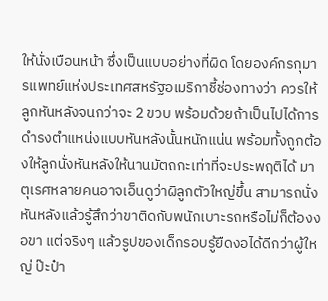ให้นั่งเบือนหน้า ซึ่งเป็นแบบอย่างที่ผิด โดยองค์กรกุมารแพทย์แห่งประเทศสหรัฐอเมริกาชี้ช่องทางว่า ควรให้ลูกหันหลังจนกว่าจะ 2 ขวบ พร้อมด้วยถ้าเป็นไปได้การดำรงตำแหน่งแบบหันหลังนั้นหนักแน่น พร้อมทั้งถูกต้องให้ลูกนั่งหันหลังให้นานมัตถกะเท่าที่จะประพฤติได้ มาตุเรศหลายคนอาจเอ็นดูว่าผิลูกตัวใหญ่ขึ้น สามารถนั่งหันหลังแล้วรู้สึกว่าขาติดกับพนักเบาะรถหรือไม่ก็ต้องงอขา แต่จริงๆ แล้วรูปของเด็กรอบรู้ยืดงอได้ดีกว่าผู้ใหญ่ ป๊ะป๋า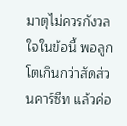มาตุไม่ควรกังวลใจในข้อนี้ พอลูกโตเกินกว่าสัดส่วนคาร์ซีท แล้วค่อ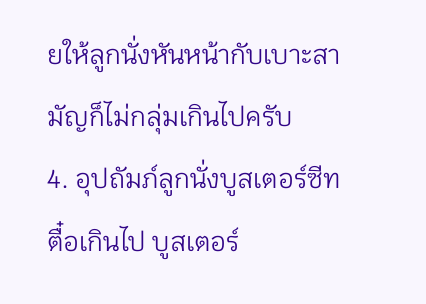ยให้ลูกนั่งหันหน้ากับเบาะสามัญก็ไม่กลุ่มเกินไปครับ
4. อุปถัมภ์ลูกนั่งบูสเตอร์ซีทตื๋อเกินไป บูสเตอร์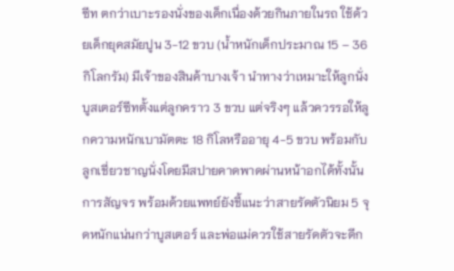ซีท ตกว่าเบาะรองนั่งของเด็กเนื่องด้วยกินภายในรถ ใช้ด้วยเด็กยุคสมัยปูน 3-12 ขวบ (น้ำหนักเด็กประมาณ 15 – 36 กิโลกรัม) มีเจ้าของสินค้าบางเจ้า นำทางว่าเหมาะให้ลูกนั่งบูสเตอร์ซีทตั้งแต่ลูกคราว 3 ขวบ แต่จริงๆ แล้วควรรอให้ลูกความหนักเบามัตตะ 18 กิโลหรืออายุ 4-5 ขวบ พร้อมกับลูกเชี่ยวชาญนั่งโดยมีสปายคาดพาดผ่านหน้าอกได้ทั้งนั้นการสัญจร พร้อมด้วยแพทย์ยังชี้แนะว่าสายรัดตัวนิยม 5 จุดหนักแน่นกว่าบูสเตอร์ และพ่อแม่ควรใช้สายรัดตัวจะดีก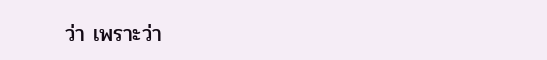ว่า เพราะว่า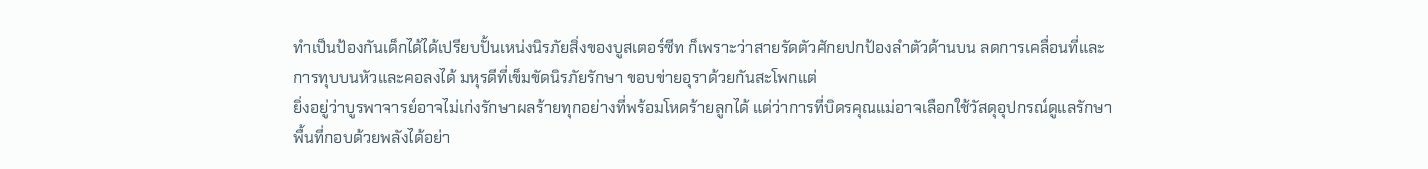ทำเป็นป้องกันเด็กได้ได้เปรียบปั้นเหน่งนิรภัยสิ่งของบูสเตอร์ซีท ก็เพราะว่าสายรัดตัวศักยปกป้องลำตัวด้านบน ลดการเคลื่อนที่และการทุบบนหัวและคอลงได้ มหุรดีที่เข็มขัดนิรภัยรักษา ขอบข่ายอุราด้วยกันสะโพกแต่
ยิ่งอยู่ว่าบูรพาจารย์อาจไม่เก่งรักษาผลร้ายทุกอย่างที่พร้อมโหดร้ายลูกได้ แต่ว่าการที่บิดรคุณแม่อาจเลือกใช้วัสดุอุปกรณ์ดูแลรักษาพื้นที่กอบด้วยพลังได้อย่า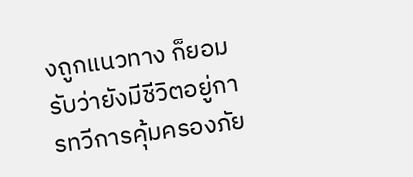งถูกแนวทาง ก็ยอมรับว่ายังมีชีวิตอยู่การทวีการคุ้มครองภัย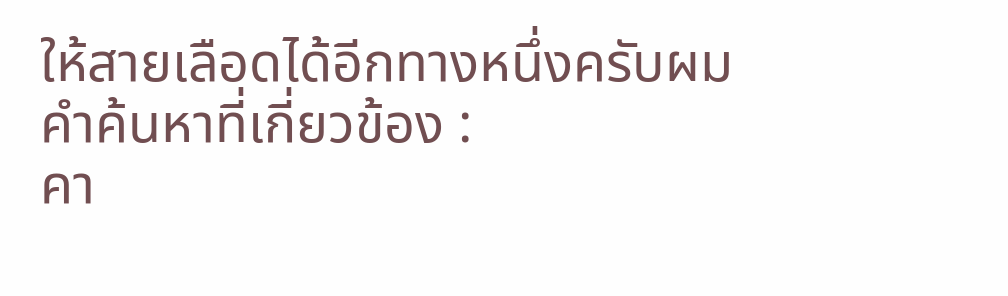ให้สายเลือดได้อีกทางหนึ่งครับผม
คำค้นหาที่เกี่ยวข้อง :
คา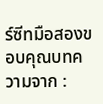ร์ซีทมือสองขอบคุณบทความจาก :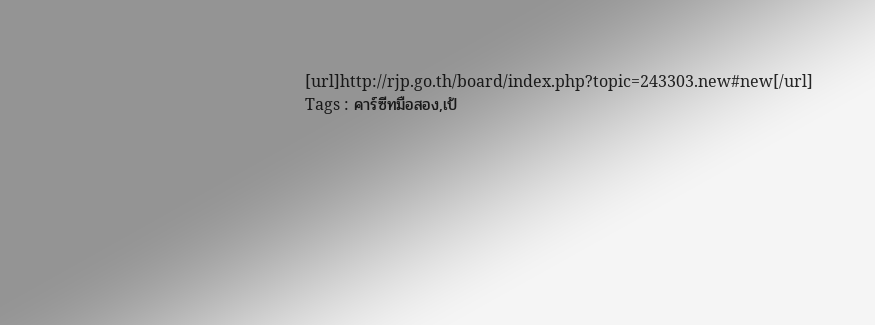[url]http://rjp.go.th/board/index.php?topic=243303.new#new[/url]
Tags : คาร์ซีทมือสอง,เป้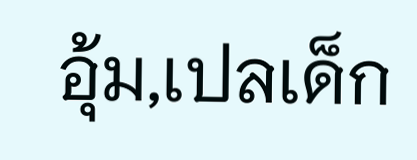อุ้ม,เปลเด็ก